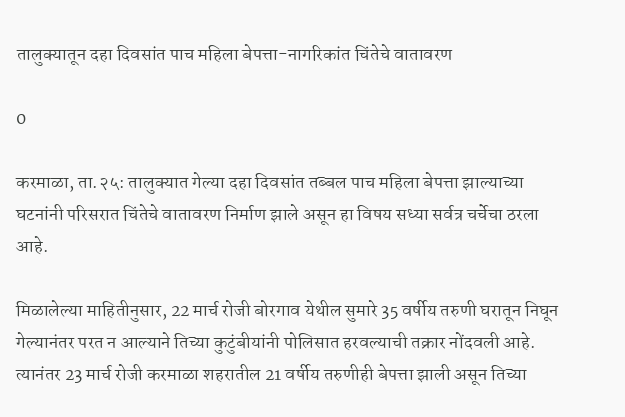तालुक्यातून दहा दिवसांत पाच महिला बेपत्ता-नागरिकांत चिंतेचे वातावरण

0

करमाळा, ता.२५: तालुक्यात गेल्या दहा दिवसांत तब्बल पाच महिला बेपत्ता झाल्याच्या घटनांनी परिसरात चिंतेचे वातावरण निर्माण झाले असून हा विषय सध्या सर्वत्र चर्चेचा ठरला आहे.

मिळालेल्या माहितीनुसार, 22 मार्च रोजी बोरगाव येथील सुमारे 35 वर्षीय तरुणी घरातून निघून गेल्यानंतर परत न आल्याने तिच्या कुटुंबीयांनी पोलिसात हरवल्याची तक्रार नोंदवली आहे. त्यानंतर 23 मार्च रोजी करमाळा शहरातील 21 वर्षीय तरुणीही बेपत्ता झाली असून तिच्या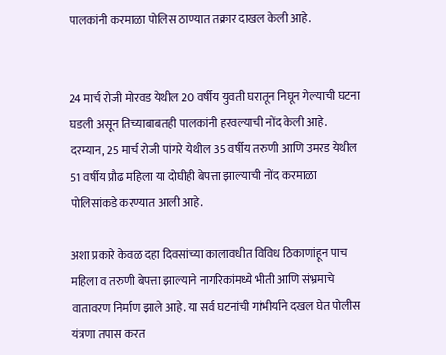पालकांनी करमाळा पोलिस ठाण्यात तक्रार दाखल केली आहे.


24 मार्च रोजी मोरवड येथील 20 वर्षीय युवती घरातून निघून गेल्याची घटना घडली असून तिच्याबाबतही पालकांनी हरवल्याची नोंद केली आहे. दरम्यान, 25 मार्च रोजी पांगरे येथील 35 वर्षीय तरुणी आणि उमरड येथील 51 वर्षीय प्रौढ महिला या दोघीही बेपत्ता झाल्याची नोंद करमाळा पोलिसांकडे करण्यात आली आहे.

अशा प्रकारे केवळ दहा दिवसांच्या कालावधीत विविध ठिकाणांहून पाच महिला व तरुणी बेपत्ता झाल्याने नागरिकांमध्ये भीती आणि संभ्रमाचे वातावरण निर्माण झाले आहे. या सर्व घटनांची गांभीर्याने दखल घेत पोलीस यंत्रणा तपास करत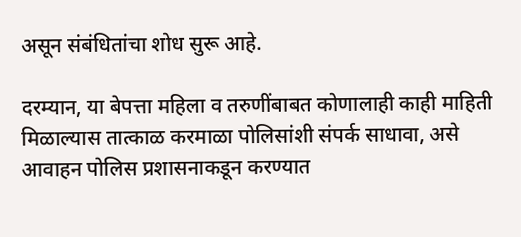असून संबंधितांचा शोध सुरू आहे.

दरम्यान, या बेपत्ता महिला व तरुणींबाबत कोणालाही काही माहिती मिळाल्यास तात्काळ करमाळा पोलिसांशी संपर्क साधावा, असे आवाहन पोलिस प्रशासनाकडून करण्यात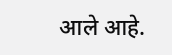आले आहे.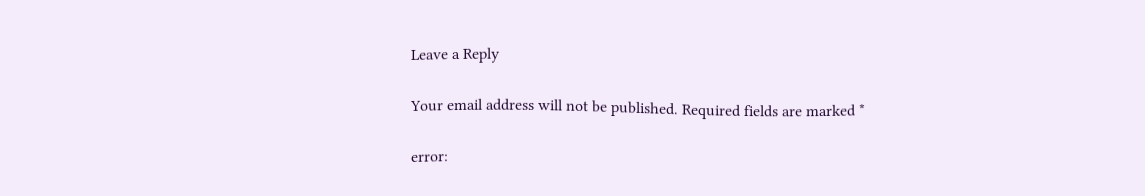Leave a Reply

Your email address will not be published. Required fields are marked *

error: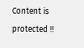Content is protected !!